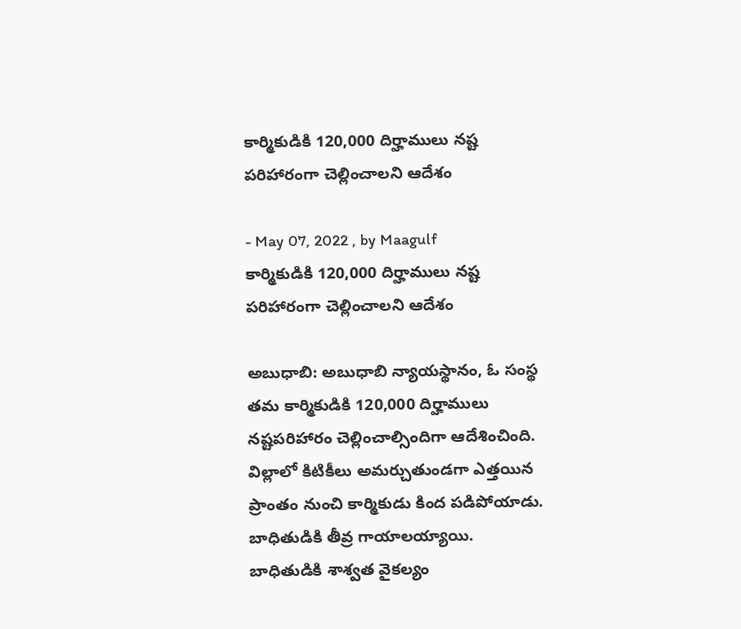కార్మికుడికి 120,000 దిర్హాములు నష్ట పరిహారంగా చెల్లించాలని ఆదేశం

- May 07, 2022 , by Maagulf
కార్మికుడికి 120,000 దిర్హాములు నష్ట పరిహారంగా చెల్లించాలని ఆదేశం

అబుధాబి: అబుధాబి న్యాయస్థానం, ఓ సంస్థ తమ కార్మికుడికి 120,000 దిర్హాములు నష్టపరిహారం చెల్లించాల్సిందిగా ఆదేశించింది. విల్లాలో కిటికీలు అమర్చుతుండగా ఎత్తయిన ప్రాంతం నుంచి కార్మికుడు కింద పడిపోయాడు. బాధితుడికి తీవ్ర గాయాలయ్యాయి. బాధితుడికి శాశ్వత వైకల్యం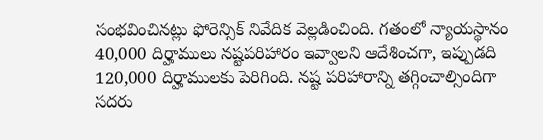సంభవించినట్లు ఫోరెన్సిక్ నివేదిక వెల్లడించింది. గతంలో న్యాయస్థానం 40,000 దిర్హాములు నష్టపరిహారం ఇవ్వాలని ఆదేశించగా, ఇప్పుడది 120,000 దిర్హాములకు పెరిగింది. నష్ట పరిహారాన్ని తగ్గించాల్సిందిగా సదరు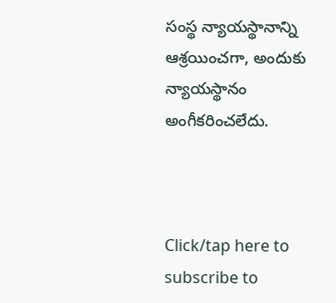సంస్థ న్యాయస్థానాన్ని ఆశ్రయించగా, అందుకు న్యాయస్థానం అంగీకరించలేదు.



Click/tap here to subscribe to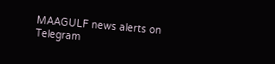MAAGULF news alerts on Telegram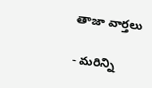తాజా వార్తలు

- మరిన్ని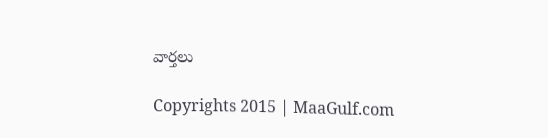వార్తలు

Copyrights 2015 | MaaGulf.com